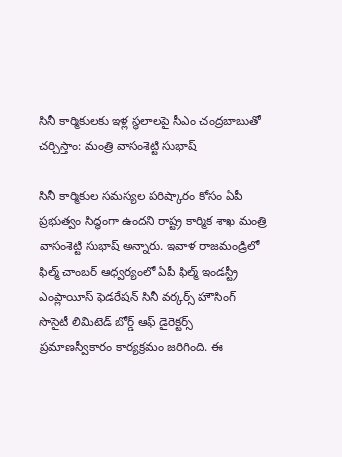సినీ కార్మికులకు ఇళ్ల స్థలాలపై సీఎం చంద్రబాబుతో చర్చిస్తాం: మంత్రి వాసంశెట్టి సుభాష్

సినీ కార్మికుల సమస్యల పరిష్కారం కోసం ఏపీ ప్రభుత్వం సిద్ధంగా ఉందని రాష్ట్ర కార్మిక శాఖ మంత్రి వాసంశెట్టి సుభాష్ అన్నారు. ఇవాళ రాజమండ్రిలో ఫిల్మ్ చాంబర్ ఆధ్వర్యంలో ఏపీ ఫిల్మ్ ఇండస్ట్రీ ఎంప్లాయీస్ ఫెడరేషన్ సినీ వర్కర్స్ హౌసింగ్ సొసైటీ లిమిటెడ్ బోర్డ్ ఆఫ్ డైరెక్టర్స్ ప్రమాణస్వీకారం కార్యక్రమం జరిగింది. ఈ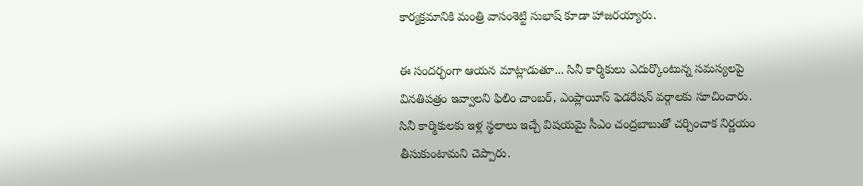కార్యక్రమానికి మంత్రి వాసంశెట్టి సుభాష్ కూడా హాజరయ్యారు.

ఈ సందర్భంగా ఆయన మాట్లాడుతూ... సినీ కార్మికులు ఎదుర్కొంటున్న సమస్యలపై వినతిపత్రం ఇవ్వాలని ఫిలిం చాంబర్, ఎంప్లాయీస్ ఫెడరేషన్ వర్గాలకు సూచించారు. సినీ కార్మికులకు ఇళ్ల స్థలాలు ఇచ్చే విషయమై సీఎం చంద్రబాబుతో చర్చించాక నిర్ణయం తీసుకుంటామని చెప్పారు.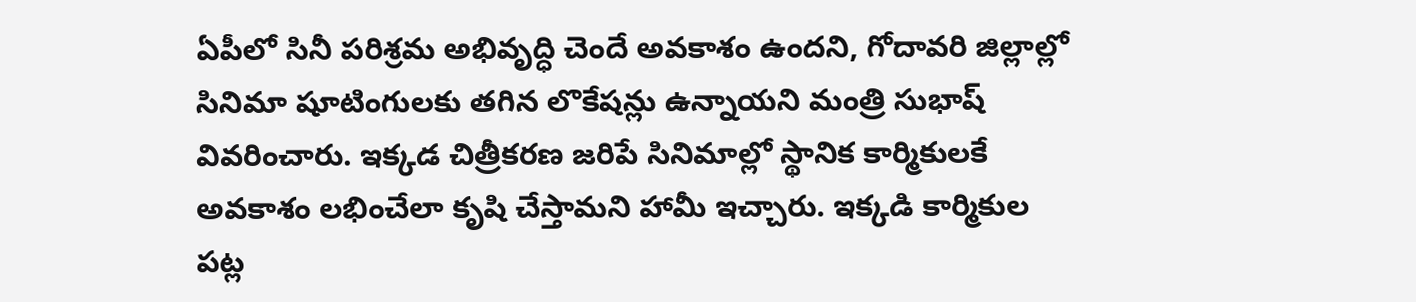ఏపీలో సినీ పరిశ్రమ అభివృద్ధి చెందే అవకాశం ఉందని, గోదావరి జిల్లాల్లో సినిమా షూటింగులకు తగిన లొకేషన్లు ఉన్నాయని మంత్రి సుభాష్ వివరించారు. ఇక్కడ చిత్రీకరణ జరిపే సినిమాల్లో స్థానిక కార్మికులకే అవకాశం లభించేలా కృషి చేస్తామని హామీ ఇచ్చారు. ఇక్కడి కార్మికుల పట్ల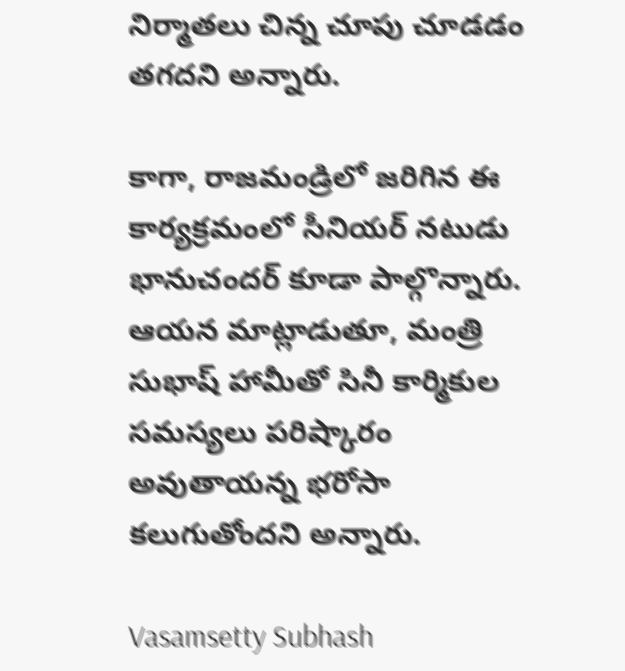నిర్మాతలు చిన్న చూపు చూడడం తగదని అన్నారు.

కాగా, రాజమండ్రిలో జరిగిన ఈ కార్యక్రమంలో సీనియర్ నటుడు భానుచందర్ కూడా పాల్గొన్నారు. ఆయన మాట్లాడుతూ, మంత్రి సుభాష్ హామీతో సినీ కార్మికుల సమస్యలు పరిష్కారం అవుతాయన్న భరోసా కలుగుతోందని అన్నారు.

Vasamsetty Subhash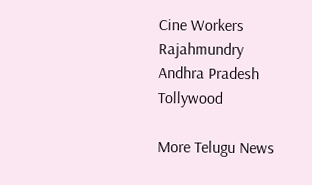Cine Workers
Rajahmundry
Andhra Pradesh
Tollywood

More Telugu News